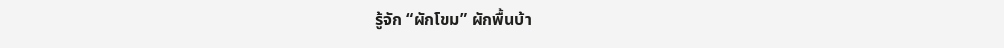รู้จัก “ผักโขม” ผักพื้นบ้า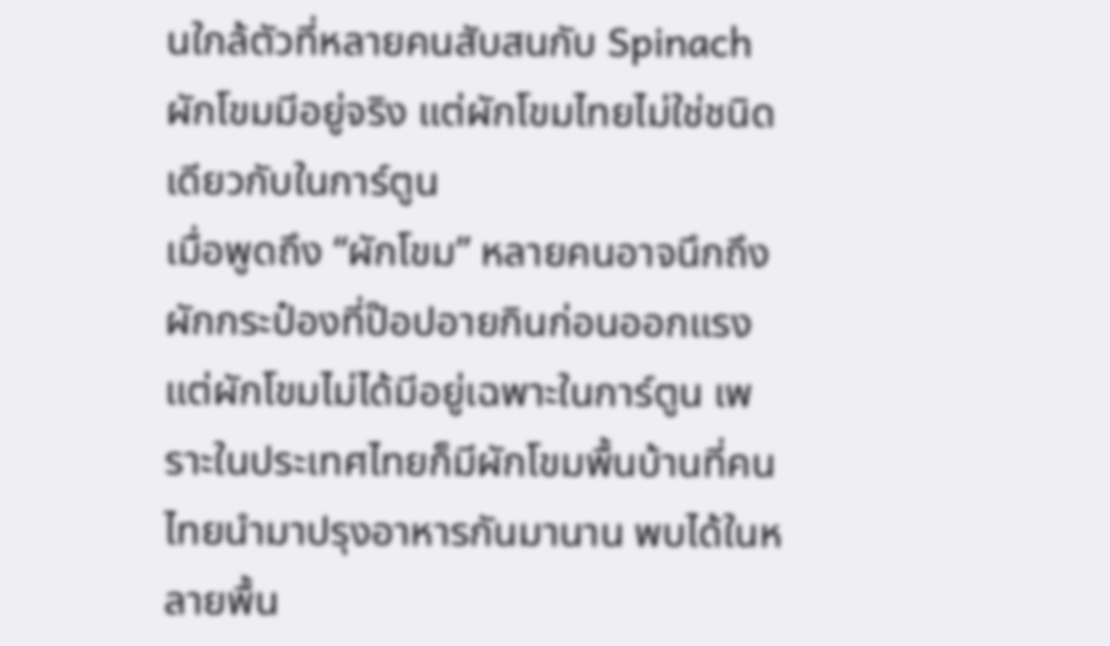นใกล้ตัวที่หลายคนสับสนกับ Spinach
ผักโขมมีอยู่จริง แต่ผักโขมไทยไม่ใช่ชนิดเดียวกับในการ์ตูน
เมื่อพูดถึง “ผักโขม” หลายคนอาจนึกถึงผักกระป๋องที่ป๊อปอายกินก่อนออกแรง แต่ผักโขมไม่ได้มีอยู่เฉพาะในการ์ตูน เพราะในประเทศไทยก็มีผักโขมพื้นบ้านที่คนไทยนำมาปรุงอาหารกันมานาน พบได้ในหลายพื้น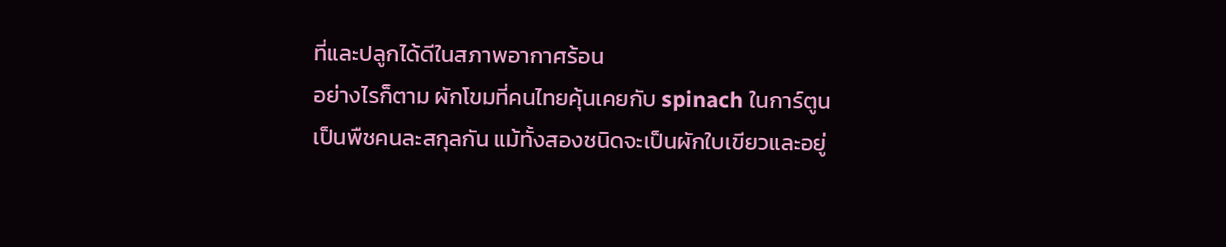ที่และปลูกได้ดีในสภาพอากาศร้อน
อย่างไรก็ตาม ผักโขมที่คนไทยคุ้นเคยกับ spinach ในการ์ตูนเป็นพืชคนละสกุลกัน แม้ทั้งสองชนิดจะเป็นผักใบเขียวและอยู่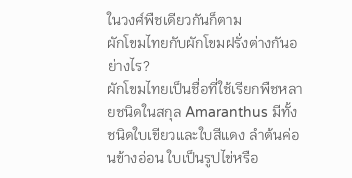ในวงศ์พืชเดียวกันก็ตาม
ผักโขมไทยกับผักโขมฝรั่งต่างกันอย่างไร?
ผักโขมไทยเป็นชื่อที่ใช้เรียกพืชหลายชนิดในสกุล Amaranthus มีทั้งชนิดใบเขียวและใบสีแดง ลำต้นค่อนข้างอ่อน ใบเป็นรูปไข่หรือ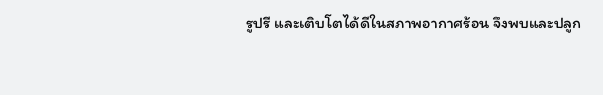รูปรี และเติบโตได้ดีในสภาพอากาศร้อน จึงพบและปลูก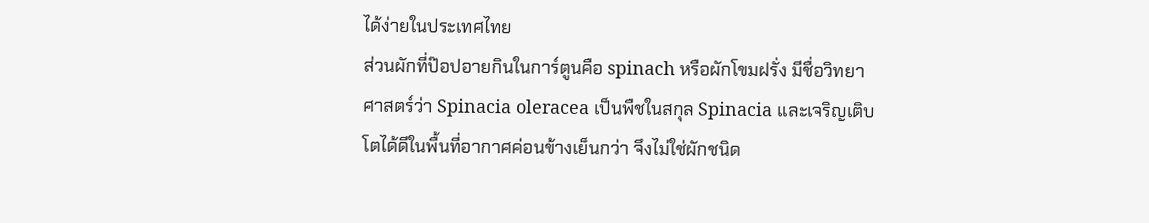ได้ง่ายในประเทศไทย
ส่วนผักที่ป๊อปอายกินในการ์ตูนคือ spinach หรือผักโขมฝรั่ง มีชื่อวิทยาศาสตร์ว่า Spinacia oleracea เป็นพืชในสกุล Spinacia และเจริญเติบโตได้ดีในพื้นที่อากาศค่อนข้างเย็นกว่า จึงไม่ใช่ผักชนิด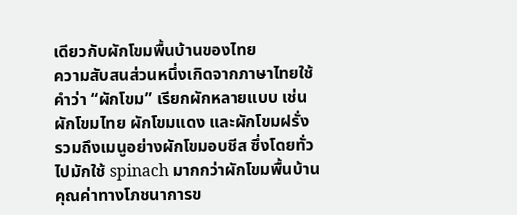เดียวกับผักโขมพื้นบ้านของไทย
ความสับสนส่วนหนึ่งเกิดจากภาษาไทยใช้คำว่า “ผักโขม” เรียกผักหลายแบบ เช่น ผักโขมไทย ผักโขมแดง และผักโขมฝรั่ง รวมถึงเมนูอย่างผักโขมอบชีส ซึ่งโดยทั่วไปมักใช้ spinach มากกว่าผักโขมพื้นบ้าน
คุณค่าทางโภชนาการข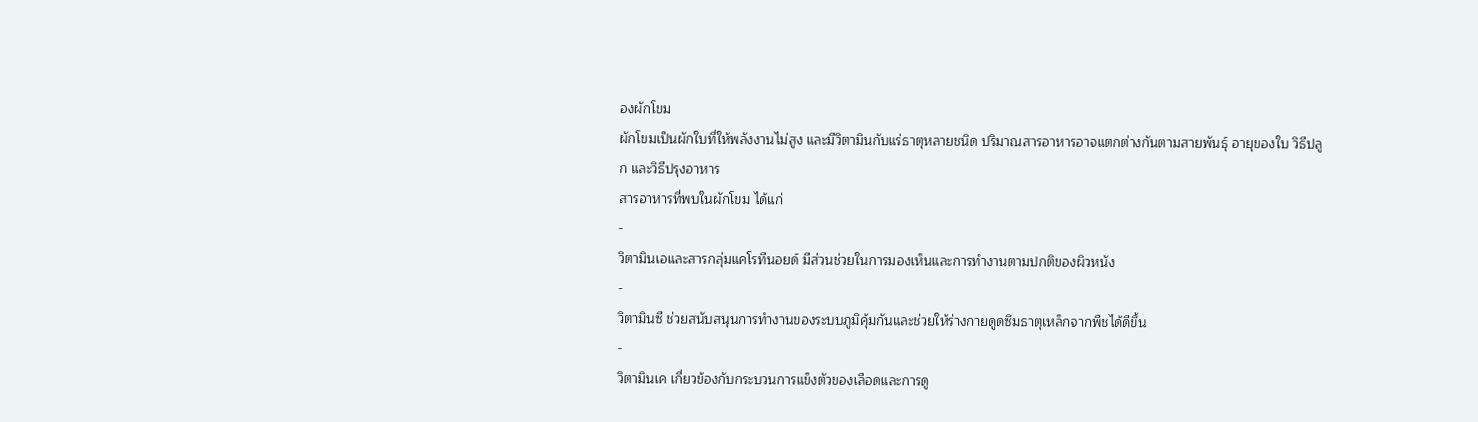องผักโขม
ผักโขมเป็นผักใบที่ให้พลังงานไม่สูง และมีวิตามินกับแร่ธาตุหลายชนิด ปริมาณสารอาหารอาจแตกต่างกันตามสายพันธุ์ อายุของใบ วิธีปลูก และวิธีปรุงอาหาร
สารอาหารที่พบในผักโขม ได้แก่
-
วิตามินเอและสารกลุ่มแคโรทีนอยด์ มีส่วนช่วยในการมองเห็นและการทำงานตามปกติของผิวหนัง
-
วิตามินซี ช่วยสนับสนุนการทำงานของระบบภูมิคุ้มกันและช่วยให้ร่างกายดูดซึมธาตุเหล็กจากพืชได้ดีขึ้น
-
วิตามินเค เกี่ยวข้องกับกระบวนการแข็งตัวของเลือดและการดู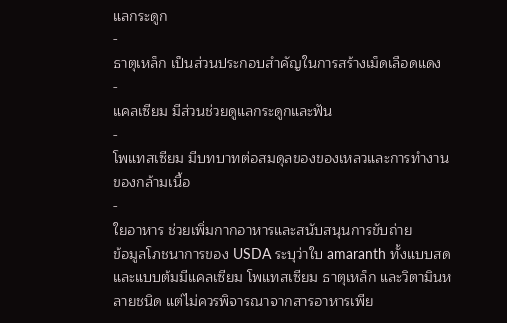แลกระดูก
-
ธาตุเหล็ก เป็นส่วนประกอบสำคัญในการสร้างเม็ดเลือดแดง
-
แคลเซียม มีส่วนช่วยดูแลกระดูกและฟัน
-
โพแทสเซียม มีบทบาทต่อสมดุลของของเหลวและการทำงานของกล้ามเนื้อ
-
ใยอาหาร ช่วยเพิ่มกากอาหารและสนับสนุนการขับถ่าย
ข้อมูลโภชนาการของ USDA ระบุว่าใบ amaranth ทั้งแบบสดและแบบต้มมีแคลเซียม โพแทสเซียม ธาตุเหล็ก และวิตามินหลายชนิด แต่ไม่ควรพิจารณาจากสารอาหารเพีย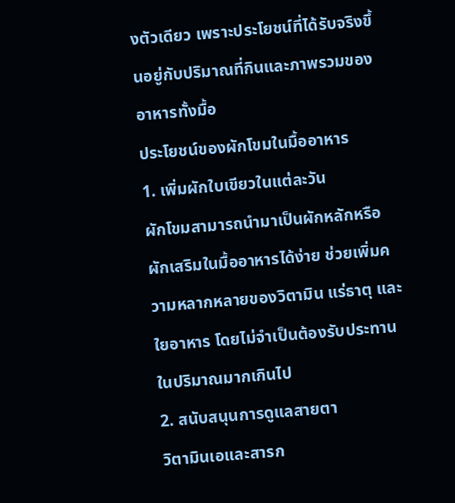งตัวเดียว เพราะประโยชน์ที่ได้รับจริงขึ้นอยู่กับปริมาณที่กินและภาพรวมของอาหารทั้งมื้อ
ประโยชน์ของผักโขมในมื้ออาหาร
1. เพิ่มผักใบเขียวในแต่ละวัน
ผักโขมสามารถนำมาเป็นผักหลักหรือผักเสริมในมื้ออาหารได้ง่าย ช่วยเพิ่มความหลากหลายของวิตามิน แร่ธาตุ และใยอาหาร โดยไม่จำเป็นต้องรับประทานในปริมาณมากเกินไป
2. สนับสนุนการดูแลสายตา
วิตามินเอและสารก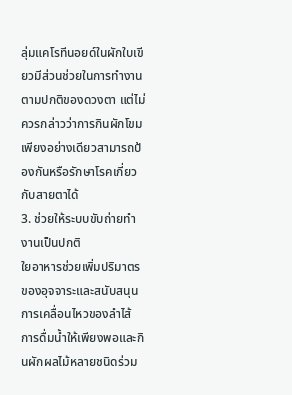ลุ่มแคโรทีนอยด์ในผักใบเขียวมีส่วนช่วยในการทำงานตามปกติของดวงตา แต่ไม่ควรกล่าวว่าการกินผักโขมเพียงอย่างเดียวสามารถป้องกันหรือรักษาโรคเกี่ยวกับสายตาได้
3. ช่วยให้ระบบขับถ่ายทำงานเป็นปกติ
ใยอาหารช่วยเพิ่มปริมาตรของอุจจาระและสนับสนุนการเคลื่อนไหวของลำไส้ การดื่มน้ำให้เพียงพอและกินผักผลไม้หลายชนิดร่วม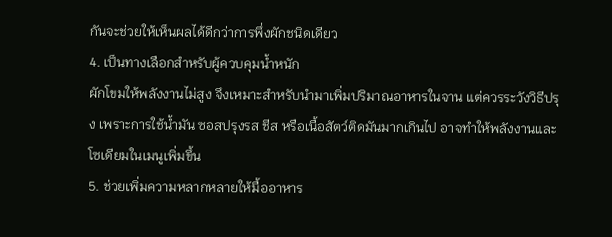กันจะช่วยให้เห็นผลได้ดีกว่าการพึ่งผักชนิดเดียว
4. เป็นทางเลือกสำหรับผู้ควบคุมน้ำหนัก
ผักโขมให้พลังงานไม่สูง จึงเหมาะสำหรับนำมาเพิ่มปริมาณอาหารในจาน แต่ควรระวังวิธีปรุง เพราะการใช้น้ำมัน ซอสปรุงรส ชีส หรือเนื้อสัตว์ติดมันมากเกินไป อาจทำให้พลังงานและโซเดียมในเมนูเพิ่มขึ้น
5. ช่วยเพิ่มความหลากหลายให้มื้ออาหาร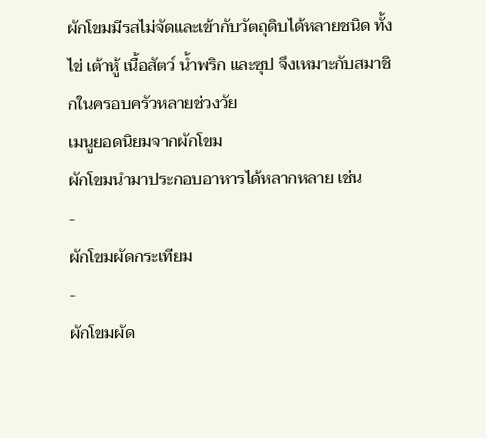ผักโขมมีรสไม่จัดและเข้ากับวัตถุดิบได้หลายชนิด ทั้งไข่ เต้าหู้ เนื้อสัตว์ น้ำพริก และซุป จึงเหมาะกับสมาชิกในครอบครัวหลายช่วงวัย
เมนูยอดนิยมจากผักโขม
ผักโขมนำมาประกอบอาหารได้หลากหลาย เช่น
-
ผักโขมผัดกระเทียม
-
ผักโขมผัด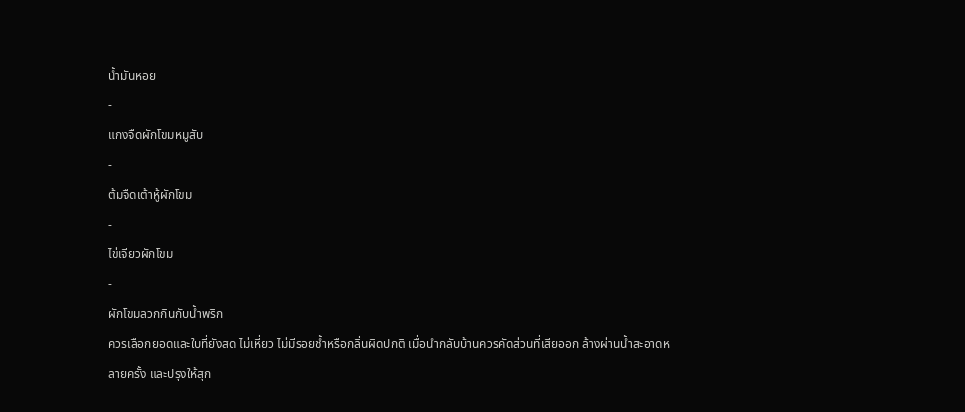น้ำมันหอย
-
แกงจืดผักโขมหมูสับ
-
ต้มจืดเต้าหู้ผักโขม
-
ไข่เจียวผักโขม
-
ผักโขมลวกกินกับน้ำพริก
ควรเลือกยอดและใบที่ยังสด ไม่เหี่ยว ไม่มีรอยช้ำหรือกลิ่นผิดปกติ เมื่อนำกลับบ้านควรคัดส่วนที่เสียออก ล้างผ่านน้ำสะอาดหลายครั้ง และปรุงให้สุก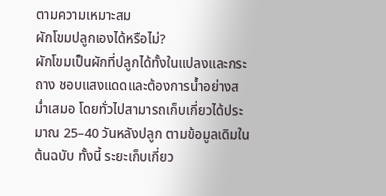ตามความเหมาะสม
ผักโขมปลูกเองได้หรือไม่?
ผักโขมเป็นผักที่ปลูกได้ทั้งในแปลงและกระถาง ชอบแสงแดดและต้องการน้ำอย่างสม่ำเสมอ โดยทั่วไปสามารถเก็บเกี่ยวได้ประมาณ 25–40 วันหลังปลูก ตามข้อมูลเดิมในต้นฉบับ ทั้งนี้ ระยะเก็บเกี่ยว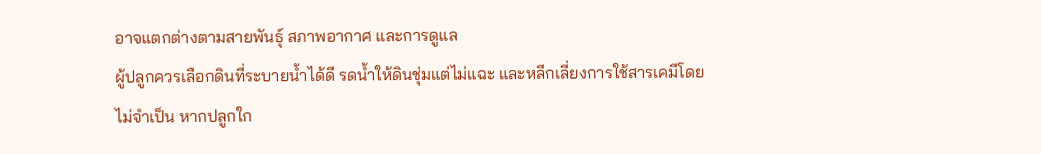อาจแตกต่างตามสายพันธุ์ สภาพอากาศ และการดูแล
ผู้ปลูกควรเลือกดินที่ระบายน้ำได้ดี รดน้ำให้ดินชุ่มแต่ไม่แฉะ และหลีกเลี่ยงการใช้สารเคมีโดยไม่จำเป็น หากปลูกใก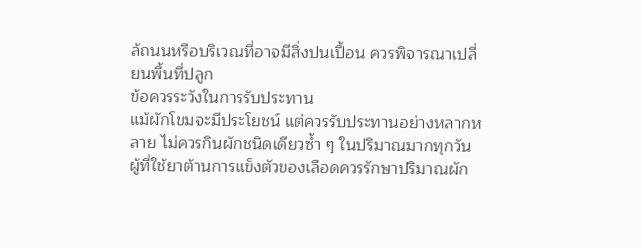ล้ถนนหรือบริเวณที่อาจมีสิ่งปนเปื้อน ควรพิจารณาเปลี่ยนพื้นที่ปลูก
ข้อควรระวังในการรับประทาน
แม้ผักโขมจะมีประโยชน์ แต่ควรรับประทานอย่างหลากหลาย ไม่ควรกินผักชนิดเดียวซ้ำ ๆ ในปริมาณมากทุกวัน
ผู้ที่ใช้ยาต้านการแข็งตัวของเลือดควรรักษาปริมาณผัก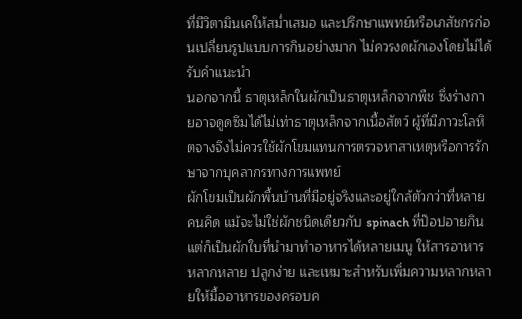ที่มีวิตามินเคให้สม่ำเสมอ และปรึกษาแพทย์หรือเภสัชกรก่อนเปลี่ยนรูปแบบการกินอย่างมาก ไม่ควรงดผักเองโดยไม่ได้รับคำแนะนำ
นอกจากนี้ ธาตุเหล็กในผักเป็นธาตุเหล็กจากพืช ซึ่งร่างกายอาจดูดซึมได้ไม่เท่าธาตุเหล็กจากเนื้อสัตว์ ผู้ที่มีภาวะโลหิตจางจึงไม่ควรใช้ผักโขมแทนการตรวจหาสาเหตุหรือการรักษาจากบุคลากรทางการแพทย์
ผักโขมเป็นผักพื้นบ้านที่มีอยู่จริงและอยู่ใกล้ตัวกว่าที่หลายคนคิด แม้จะไม่ใช่ผักชนิดเดียวกับ spinach ที่ป๊อปอายกิน แต่ก็เป็นผักใบที่นำมาทำอาหารได้หลายเมนู ให้สารอาหารหลากหลาย ปลูกง่าย และเหมาะสำหรับเพิ่มความหลากหลายให้มื้ออาหารของครอบค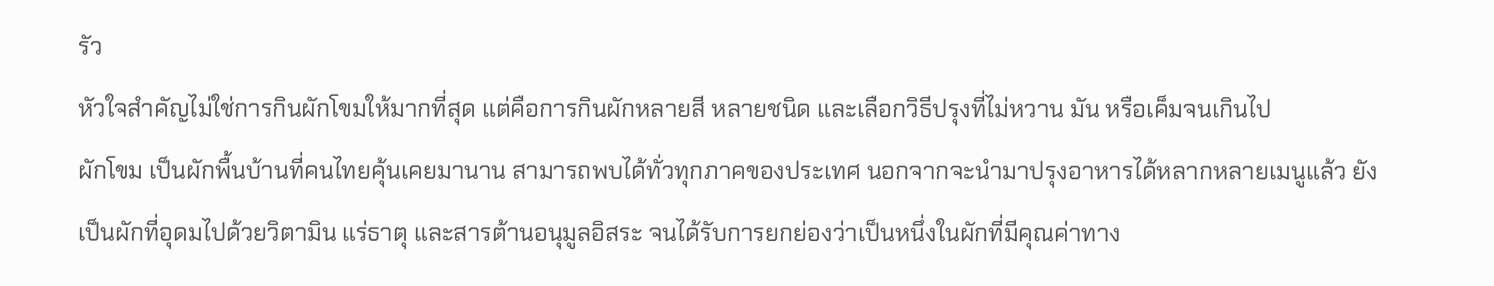รัว
หัวใจสำคัญไม่ใช่การกินผักโขมให้มากที่สุด แต่คือการกินผักหลายสี หลายชนิด และเลือกวิธีปรุงที่ไม่หวาน มัน หรือเค็มจนเกินไป
ผักโขม เป็นผักพื้นบ้านที่คนไทยคุ้นเคยมานาน สามารถพบได้ทั่วทุกภาคของประเทศ นอกจากจะนำมาปรุงอาหารได้หลากหลายเมนูแล้ว ยังเป็นผักที่อุดมไปด้วยวิตามิน แร่ธาตุ และสารต้านอนุมูลอิสระ จนได้รับการยกย่องว่าเป็นหนึ่งในผักที่มีคุณค่าทาง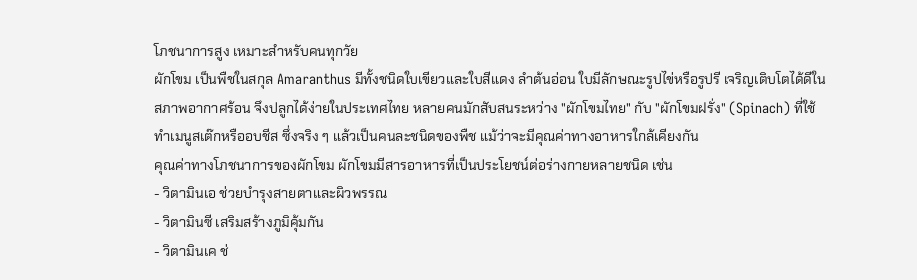โภชนาการสูง เหมาะสำหรับคนทุกวัย
ผักโขม เป็นพืชในสกุล Amaranthus มีทั้งชนิดใบเขียวและใบสีแดง ลำต้นอ่อน ใบมีลักษณะรูปไข่หรือรูปรี เจริญเติบโตได้ดีในสภาพอากาศร้อน จึงปลูกได้ง่ายในประเทศไทย หลายคนมักสับสนระหว่าง "ผักโขมไทย" กับ "ผักโขมฝรั่ง" (Spinach) ที่ใช้ทำเมนูสเต๊กหรืออบชีส ซึ่งจริง ๆ แล้วเป็นคนละชนิดของพืช แม้ว่าจะมีคุณค่าทางอาหารใกล้เคียงกัน
คุณค่าทางโภชนาการของผักโขม ผักโขมมีสารอาหารที่เป็นประโยชน์ต่อร่างกายหลายชนิด เช่น
- วิตามินเอ ช่วยบำรุงสายตาและผิวพรรณ
- วิตามินซี เสริมสร้างภูมิคุ้มกัน
- วิตามินเค ช่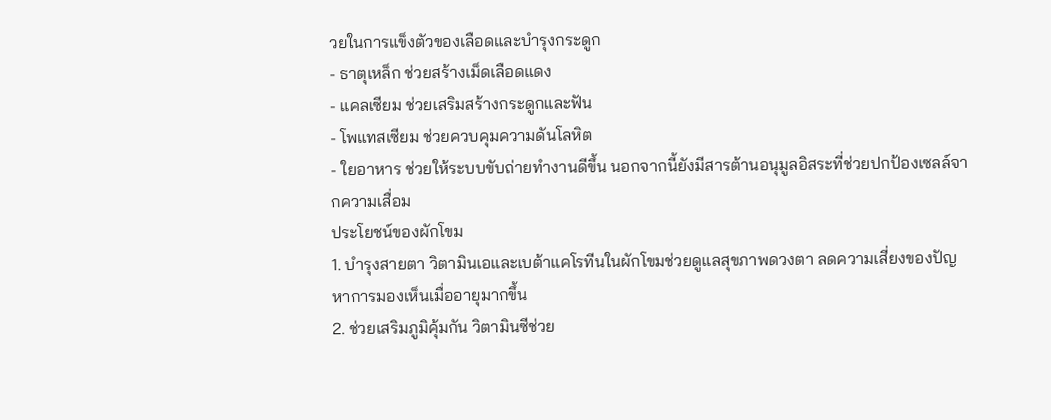วยในการแข็งตัวของเลือดและบำรุงกระดูก
- ธาตุเหล็ก ช่วยสร้างเม็ดเลือดแดง
- แคลเซียม ช่วยเสริมสร้างกระดูกและฟัน
- โพแทสเซียม ช่วยควบคุมความดันโลหิต
- ใยอาหาร ช่วยให้ระบบขับถ่ายทำงานดีขึ้น นอกจากนี้ยังมีสารต้านอนุมูลอิสระที่ช่วยปกป้องเซลล์จากความเสื่อม
ประโยชน์ของผักโขม
1. บำรุงสายตา วิตามินเอและเบต้าแคโรทีนในผักโขมช่วยดูแลสุขภาพดวงตา ลดความเสี่ยงของปัญหาการมองเห็นเมื่ออายุมากขึ้น
2. ช่วยเสริมภูมิคุ้มกัน วิตามินซีช่วย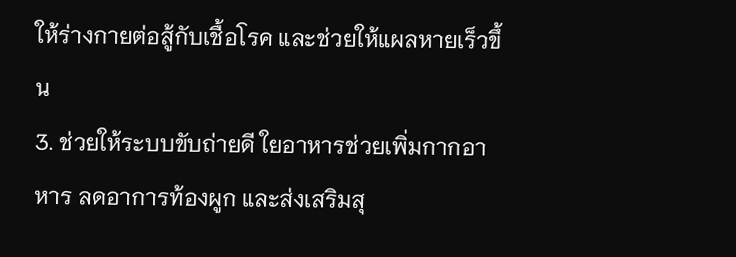ให้ร่างกายต่อสู้กับเชื้อโรค และช่วยให้แผลหายเร็วขึ้น
3. ช่วยให้ระบบขับถ่ายดี ใยอาหารช่วยเพิ่มกากอาหาร ลดอาการท้องผูก และส่งเสริมสุ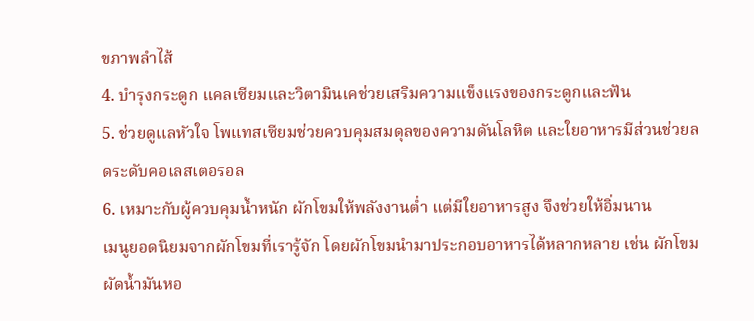ขภาพลำไส้
4. บำรุงกระดูก แคลเซียมและวิตามินเคช่วยเสริมความแข็งแรงของกระดูกและฟัน
5. ช่วยดูแลหัวใจ โพแทสเซียมช่วยควบคุมสมดุลของความดันโลหิต และใยอาหารมีส่วนช่วยลดระดับคอเลสเตอรอล
6. เหมาะกับผู้ควบคุมน้ำหนัก ผักโขมให้พลังงานต่ำ แต่มีใยอาหารสูง จึงช่วยให้อิ่มนาน
เมนูยอดนิยมจากผักโขมที่เรารู้จัก โดยผักโขมนำมาประกอบอาหารได้หลากหลาย เช่น ผักโขมผัดน้ำมันหอ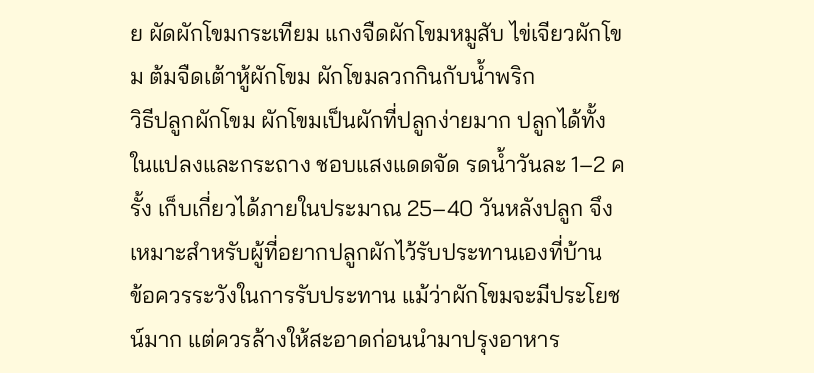ย ผัดผักโขมกระเทียม แกงจืดผักโขมหมูสับ ไข่เจียวผักโขม ต้มจืดเต้าหู้ผักโขม ผักโขมลวกกินกับน้ำพริก
วิธีปลูกผักโขม ผักโขมเป็นผักที่ปลูกง่ายมาก ปลูกได้ทั้งในแปลงและกระถาง ชอบแสงแดดจัด รดน้ำวันละ 1–2 ครั้ง เก็บเกี่ยวได้ภายในประมาณ 25–40 วันหลังปลูก จึงเหมาะสำหรับผู้ที่อยากปลูกผักไว้รับประทานเองที่บ้าน
ข้อควรระวังในการรับประทาน แม้ว่าผักโขมจะมีประโยชน์มาก แต่ควรล้างให้สะอาดก่อนนำมาปรุงอาหาร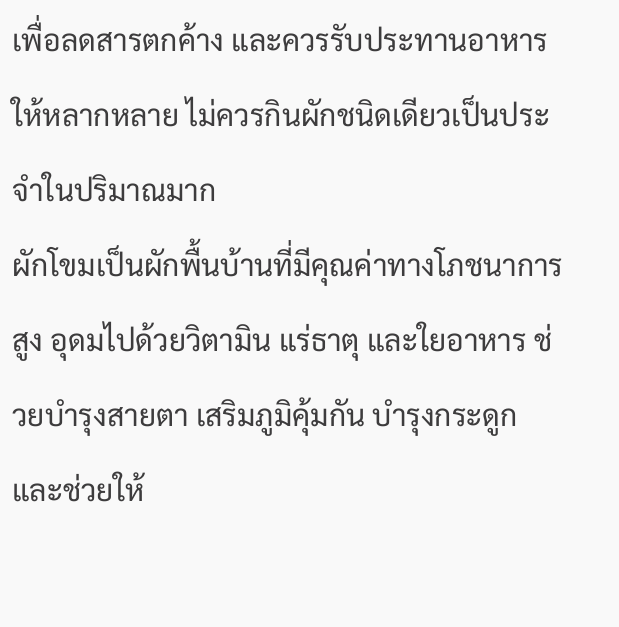เพื่อลดสารตกค้าง และควรรับประทานอาหารให้หลากหลาย ไม่ควรกินผักชนิดเดียวเป็นประจำในปริมาณมาก
ผักโขมเป็นผักพื้นบ้านที่มีคุณค่าทางโภชนาการสูง อุดมไปด้วยวิตามิน แร่ธาตุ และใยอาหาร ช่วยบำรุงสายตา เสริมภูมิคุ้มกัน บำรุงกระดูก และช่วยให้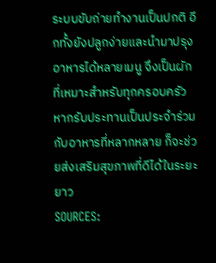ระบบขับถ่ายทำงานเป็นปกติ อีกทั้งยังปลูกง่ายและนำมาปรุงอาหารได้หลายเมนู จึงเป็นผักที่เหมาะสำหรับทุกครอบครัว หากรับประทานเป็นประจำร่วมกับอาหารที่หลากหลาย ก็จะช่วยส่งเสริมสุขภาพที่ดีได้ในระยะยาว
SOURCES: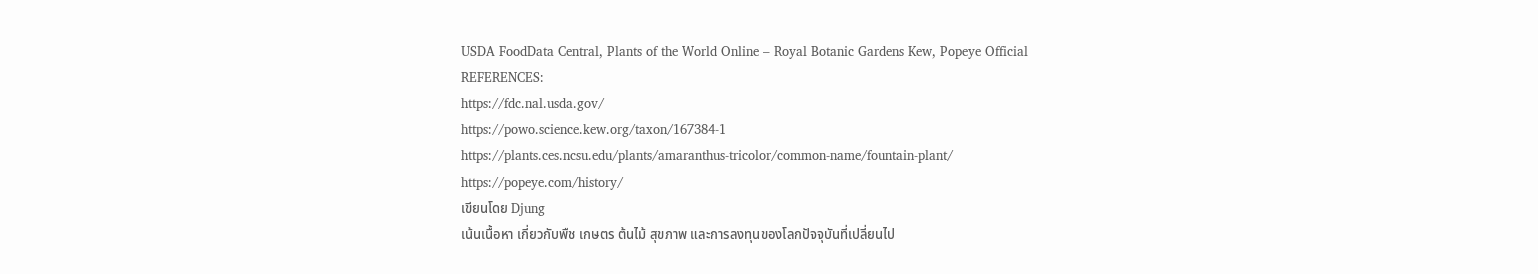USDA FoodData Central, Plants of the World Online – Royal Botanic Gardens Kew, Popeye Official
REFERENCES:
https://fdc.nal.usda.gov/
https://powo.science.kew.org/taxon/167384-1
https://plants.ces.ncsu.edu/plants/amaranthus-tricolor/common-name/fountain-plant/
https://popeye.com/history/
เขียนโดย Djung
เน้นเนื้อหา เกี่ยวกับพืช เกษตร ต้นไม้ สุขภาพ และการลงทุนของโลกปัจจุบันที่เปลี่ยนไป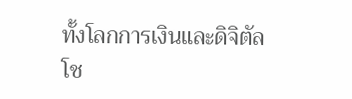ทั้งโลกการเงินและดิจิตัล
โช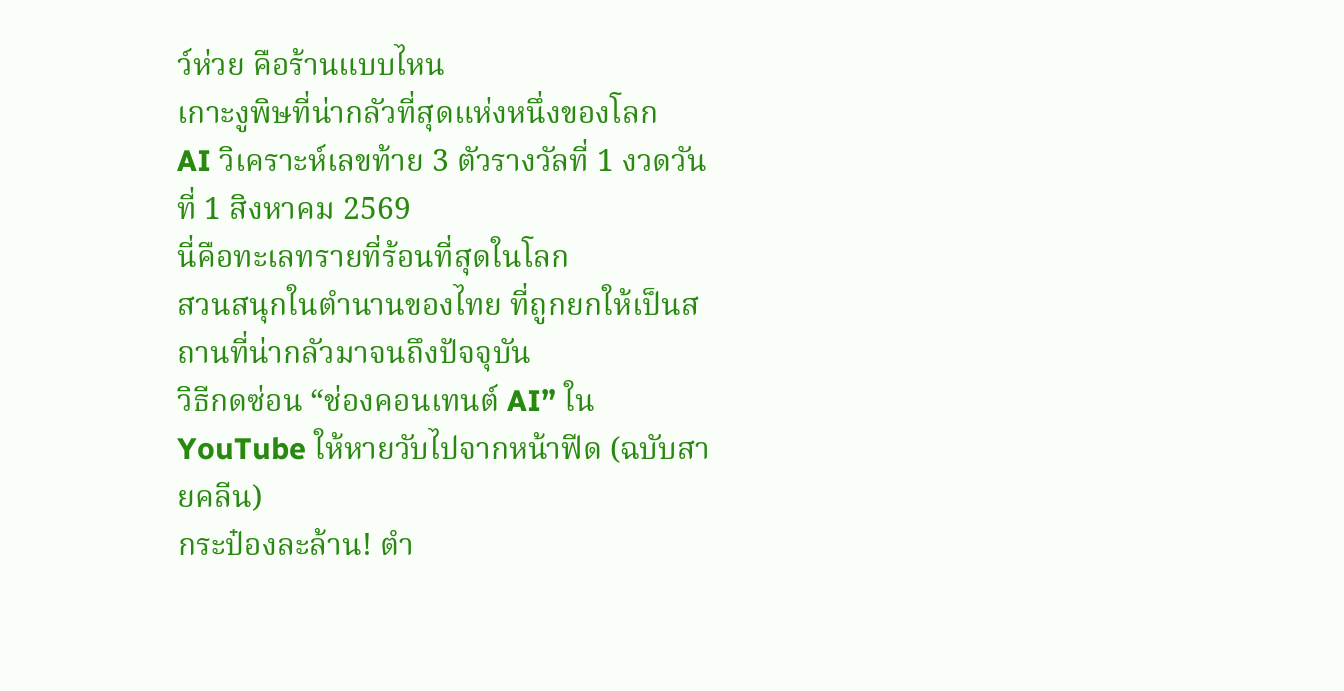ว์ห่วย คือร้านแบบไหน
เกาะงูพิษที่น่ากลัวที่สุดแห่งหนึ่งของโลก
AI วิเคราะห์เลขท้าย 3 ตัวรางวัลที่ 1 งวดวันที่ 1 สิงหาคม 2569
นี่คือทะเลทรายที่ร้อนที่สุดในโลก
สวนสนุกในตำนานของไทย ที่ถูกยกให้เป็นสถานที่น่ากลัวมาจนถึงปัจจุบัน
วิธีกดซ่อน “ช่องคอนเทนต์ AI” ใน YouTube ให้หายวับไปจากหน้าฟีด (ฉบับสายคลีน)
กระป๋องละล้าน! ตำ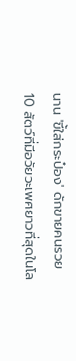นาน 'ขี้ใส่กระป๋อง' ดักขายคนรวย
10 สัตว์ที่มีอวัยวะเพศยาวที่สุดในโล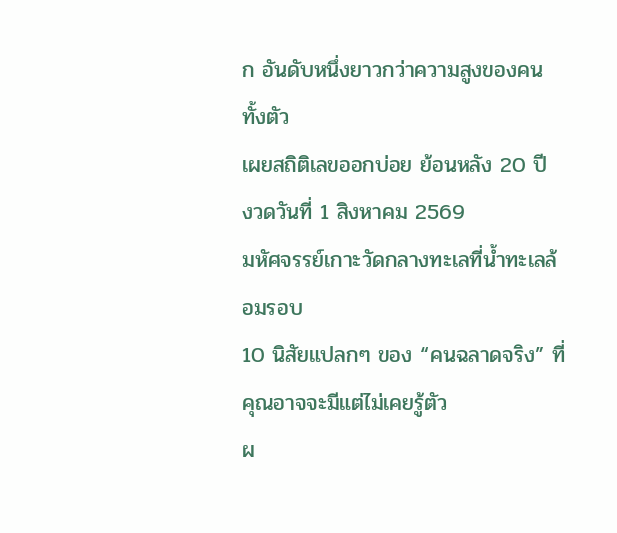ก อันดับหนึ่งยาวกว่าความสูงของคนทั้งตัว
เผยสถิติเลขออกบ่อย ย้อนหลัง 20 ปี งวดวันที่ 1 สิงหาคม 2569
มหัศจรรย์เกาะวัดกลางทะเลที่น้ำทะเลล้อมรอบ
10 นิสัยแปลกๆ ของ “คนฉลาดจริง” ที่คุณอาจจะมีแต่ไม่เคยรู้ตัว
ผ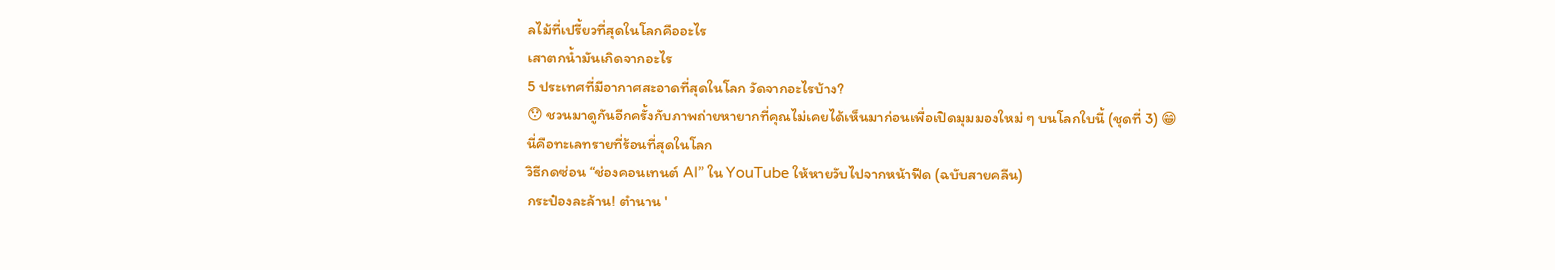ลไม้ที่เปรี้ยวที่สุดในโลกคืออะไร
เสาตกน้ำมันเกิดจากอะไร
5 ประเทศที่มีอากาศสะอาดที่สุดในโลก วัดจากอะไรบ้าง?
😯 ชวนมาดูกันอีกครั้งกับภาพถ่ายหายากที่คุณไม่เคยได้เห็นมาก่อนเพื่อเปิดมุมมองใหม่ ๆ บนโลกใบนี้ (ชุดที่ 3) 😁
นี่คือทะเลทรายที่ร้อนที่สุดในโลก
วิธีกดซ่อน “ช่องคอนเทนต์ AI” ใน YouTube ให้หายวับไปจากหน้าฟีด (ฉบับสายคลีน)
กระป๋องละล้าน! ตำนาน '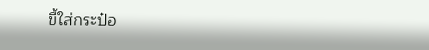ขี้ใส่กระป๋อ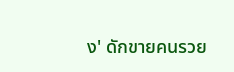ง' ดักขายคนรวย